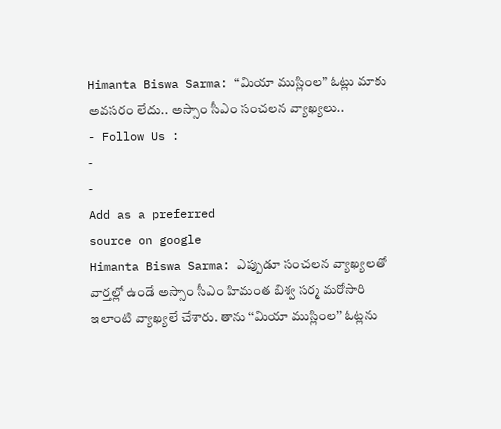Himanta Biswa Sarma: “మియా ముస్లింల” ఓట్లు మాకు అవసరం లేదు.. అస్సాం సీఎం సంచలన వ్యాఖ్యలు..
- Follow Us :
-
-
Add as a preferred
source on google
Himanta Biswa Sarma: ఎప్పుడూ సంచలన వ్యాఖ్యలతో వార్తల్లో ఉండే అస్సాం సీఎం హిమంత బిశ్వ సర్మ మరోసారి ఇలాంటి వ్యాఖ్యలే చేశారు. తాను ‘‘మియా ముస్లింల’’ ఓట్లను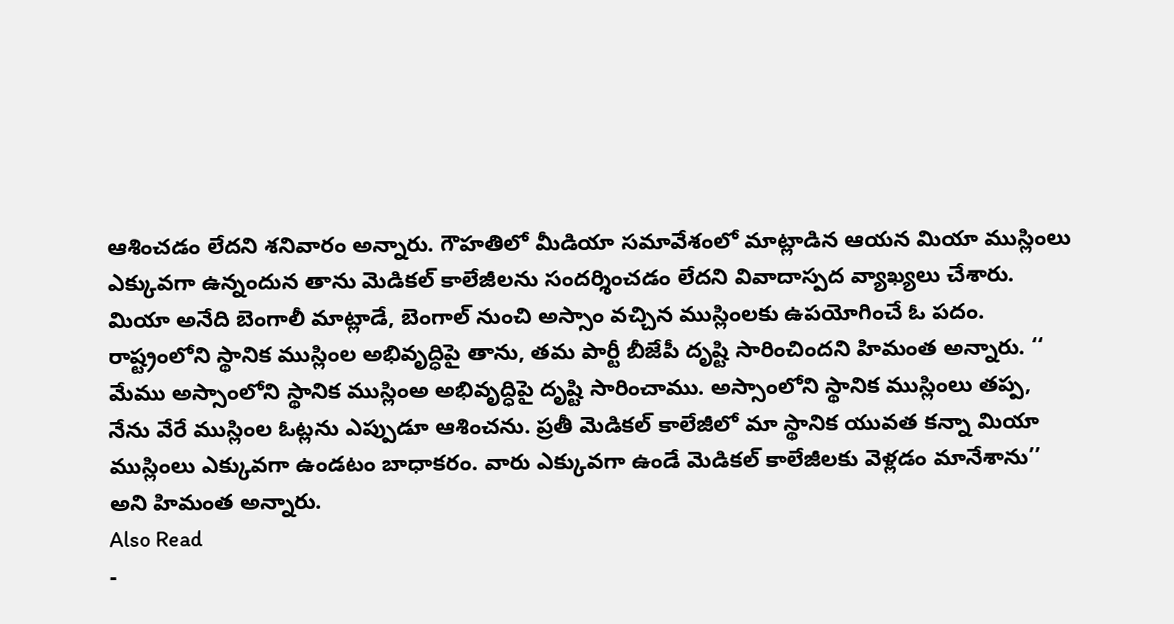ఆశించడం లేదని శనివారం అన్నారు. గౌహతిలో మీడియా సమావేశంలో మాట్లాడిన ఆయన మియా ముస్లింలు ఎక్కువగా ఉన్నందున తాను మెడికల్ కాలేజీలను సందర్శించడం లేదని వివాదాస్పద వ్యాఖ్యలు చేశారు.
మియా అనేది బెంగాలీ మాట్లాడే, బెంగాల్ నుంచి అస్సాం వచ్చిన ముస్లింలకు ఉపయోగించే ఓ పదం. రాష్ట్రంలోని స్థానిక ముస్లింల అభివృద్ధిపై తాను, తమ పార్టీ బీజేపీ దృష్టి సారించిందని హిమంత అన్నారు. ‘‘ మేము అస్సాంలోని స్థానిక ముస్లింఅ అభివృద్ధిపై దృష్టి సారించాము. అస్సాంలోని స్థానిక ముస్లింలు తప్ప, నేను వేరే ముస్లింల ఓట్లను ఎప్పుడూ ఆశించను. ప్రతీ మెడికల్ కాలేజీలో మా స్థానిక యువత కన్నా మియా ముస్లింలు ఎక్కువగా ఉండటం బాధాకరం. వారు ఎక్కువగా ఉండే మెడికల్ కాలేజీలకు వెళ్లడం మానేశాను’’ అని హిమంత అన్నారు.
Also Read
-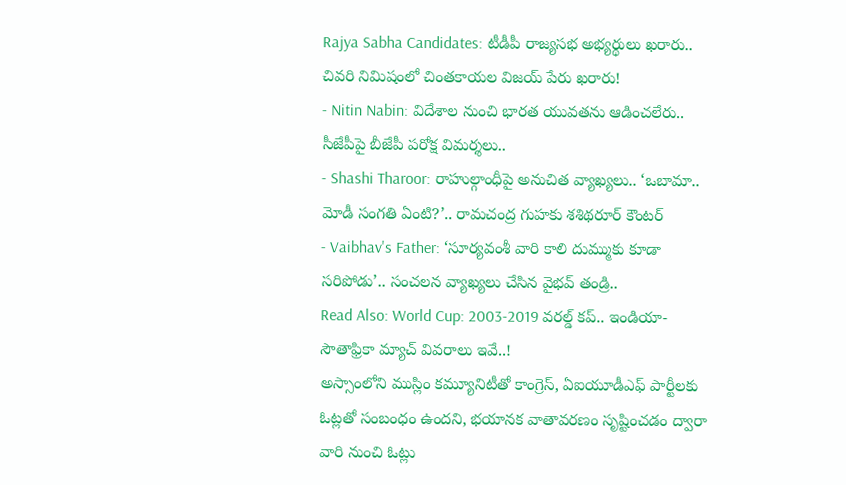Rajya Sabha Candidates: టీడీపీ రాజ్యసభ అభ్యర్థులు ఖరారు.. చివరి నిమిషంలో చింతకాయల విజయ్ పేరు ఖరారు!
- Nitin Nabin: విదేశాల నుంచి భారత యువతను ఆడించలేరు.. సీజేపీపై బీజేపీ పరోక్ష విమర్శలు..
- Shashi Tharoor: రాహుల్గాంధీపై అనుచిత వ్యాఖ్యలు.. ‘ఒబామా.. మోడీ సంగతి ఏంటి?’.. రామచంద్ర గుహకు శశిథరూర్ కౌంటర్
- Vaibhav's Father: ‘సూర్యవంశీ వారి కాలి దుమ్ముకు కూడా సరిపోడు’.. సంచలన వ్యాఖ్యలు చేసిన వైభవ్ తండ్రి..
Read Also: World Cup: 2003-2019 వరల్డ్ కప్.. ఇండియా-సౌతాఫ్రికా మ్యాచ్ వివరాలు ఇవే..!
అస్సాంలోని ముస్లిం కమ్యూనిటీతో కాంగ్రెస్, ఏఐయూడీఎఫ్ పార్టీలకు ఓట్లతో సంబంధం ఉందని, భయానక వాతావరణం సృష్టించడం ద్వారా వారి నుంచి ఓట్లు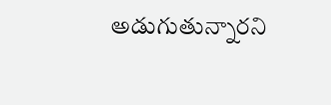అడుగుతున్నారని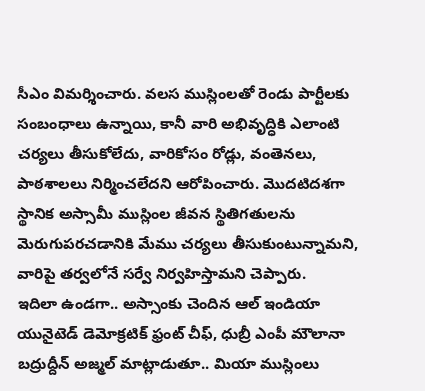సీఎం విమర్శించారు. వలస ముస్లింలతో రెండు పార్టీలకు సంబంధాలు ఉన్నాయి, కానీ వారి అభివృద్ధికి ఎలాంటి చర్యలు తీసుకోలేదు, వారికోసం రోడ్లు, వంతెనలు, పాఠశాలలు నిర్మించలేదని ఆరోపించారు. మొదటిదశగా స్థానిక అస్సామీ ముస్లింల జీవన స్థితిగతులను మెరుగుపరచడానికి మేము చర్యలు తీసుకుంటున్నామని, వారిపై తర్వలోనే సర్వే నిర్వహిస్తామని చెప్పారు.
ఇదిలా ఉండగా.. అస్సాంకు చెందిన ఆల్ ఇండియా యునైటెడ్ డెమోక్రటిక్ ఫ్రంట్ చీఫ్, ధుబ్రీ ఎంపీ మౌలానా బద్రుద్దీన్ అజ్మల్ మాట్లాడుతూ.. మియా ముస్లింలు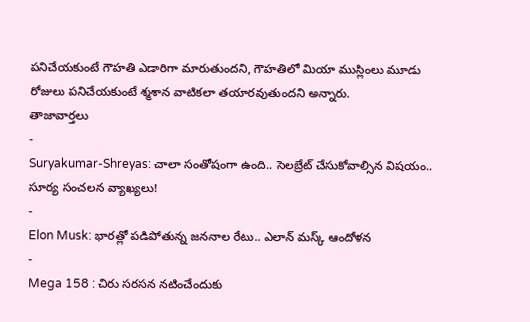పనిచేయకుంటే గౌహతి ఎడారిగా మారుతుందని, గౌహతిలో మియా ముస్లింలు మూడు రోజులు పనిచేయకుంటే శ్మశాన వాటికలా తయారవుతుందని అన్నారు.
తాజావార్తలు
-
Suryakumar-Shreyas: చాలా సంతోషంగా ఉంది.. సెలబ్రేట్ చేసుకోవాల్సిన విషయం.. సూర్య సంచలన వ్యాఖ్యలు!
-
Elon Musk: భారత్లో పడిపోతున్న జననాల రేటు.. ఎలాన్ మస్క్ ఆందోళన
-
Mega 158 : చిరు సరసన నటించేందుకు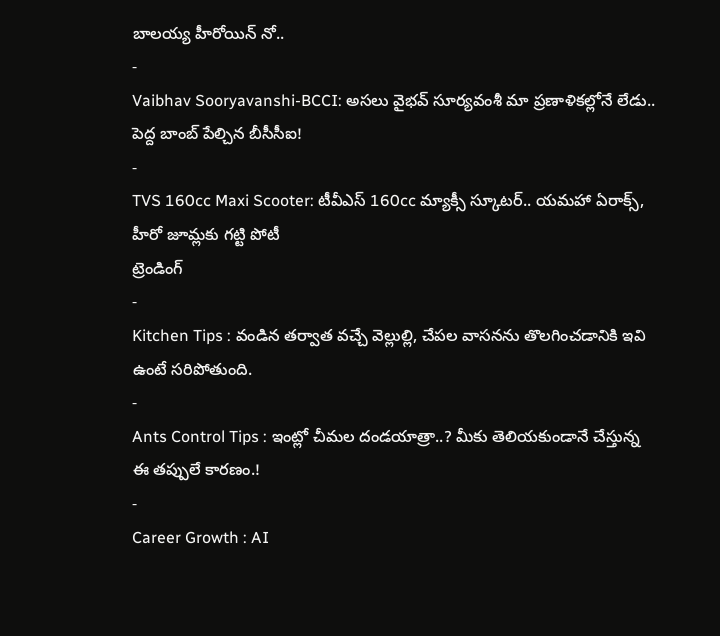బాలయ్య హీరోయిన్ నో..
-
Vaibhav Sooryavanshi-BCCI: అసలు వైభవ్ సూర్యవంశీ మా ప్రణాళికల్లోనే లేడు.. పెద్ద బాంబ్ పేల్చిన బీసీసీఐ!
-
TVS 160cc Maxi Scooter: టీవీఎస్ 160cc మ్యాక్సీ స్కూటర్.. యమహా ఏరాక్స్, హీరో జూమ్లకు గట్టి పోటీ
ట్రెండింగ్
-
Kitchen Tips : వండిన తర్వాత వచ్చే వెల్లుల్లి, చేపల వాసనను తొలగించడానికి ఇవి ఉంటే సరిపోతుంది.
-
Ants Control Tips : ఇంట్లో చీమల దండయాత్రా..? మీకు తెలియకుండానే చేస్తున్న ఈ తప్పులే కారణం.!
-
Career Growth : AI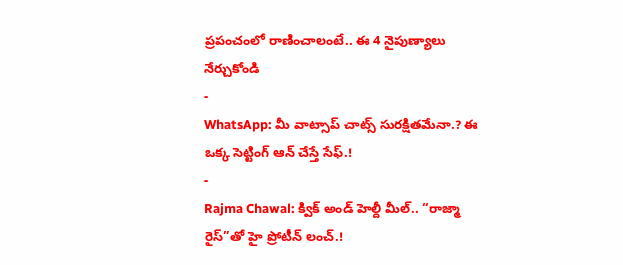ప్రపంచంలో రాణించాలంటే.. ఈ 4 నైపుణ్యాలు నేర్చుకోండి
-
WhatsApp: మీ వాట్సాప్ చాట్స్ సురక్షితమేనా.? ఈ ఒక్క సెట్టింగ్ ఆన్ చేస్తే సేఫ్.!
-
Rajma Chawal: క్విక్ అండ్ హెల్దీ మీల్.. “రాజ్మా రైస్”తో హై ప్రోటీన్ లంచ్.!